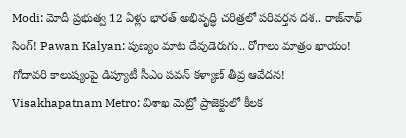Modi: మోదీ ప్రభుత్వ 12 ఏళ్లు భారత్ అభివృద్ధి చరిత్రలో పరివర్తన దశ.. రాజ్‌నాథ్ సింగ్! Pawan Kalyan: పుణ్యం మాట దేవుడెరుగు.. రోగాలు మాత్రం ఖాయం! గోదావరి కాలుష్యంపై డిప్యూటీ సీఎం పవన్ కళ్యాణ్ తీవ్ర ఆవేదన! Visakhapatnam Metro: విశాఖ మెట్రో ప్రాజెక్టులో కీలక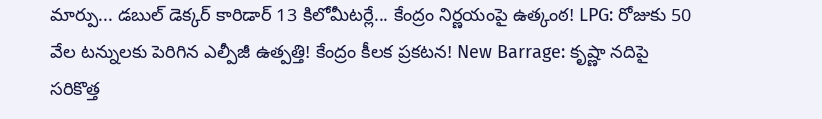మార్పు... డబుల్‌ డెక్కర్‌ కారిడార్‌ 13 కిలోమీటర్లే... కేంద్రం నిర్ణయంపై ఉత్కంఠ! LPG: రోజుకు 50 వేల టన్నులకు పెరిగిన ఎల్పీజీ ఉత్పత్తి! కేంద్రం కీలక ప్రకటన! New Barrage: కృష్ణా నదిపై సరికొత్త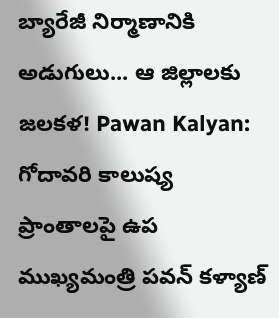బ్యారేజీ నిర్మాణానికి అడుగులు... ఆ జిల్లాలకు జలకళ! Pawan Kalyan: గోదావరి కాలుష్య ప్రాంతాలపై ఉప ముఖ్యమంత్రి పవన్ కళ్యాణ్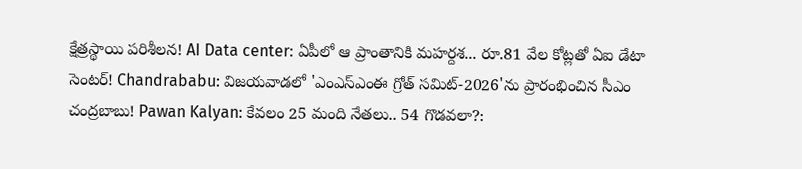క్షేత్రస్థాయి పరిశీలన! AI Data center: ఏపీలో ఆ ప్రాంతానికి మహర్దశ... రూ.81 వేల కోట్లతో ఏఐ డేటా సెంటర్! Chandrababu: విజయవాడలో 'ఎంఎస్‌ఎంఈ గ్రోత్ సమిట్-2026'ను ప్రారంభించిన సీఎం చంద్రబాబు! Pawan Kalyan: కేవలం 25 మంది నేతలు.. 54 గొడవలా?: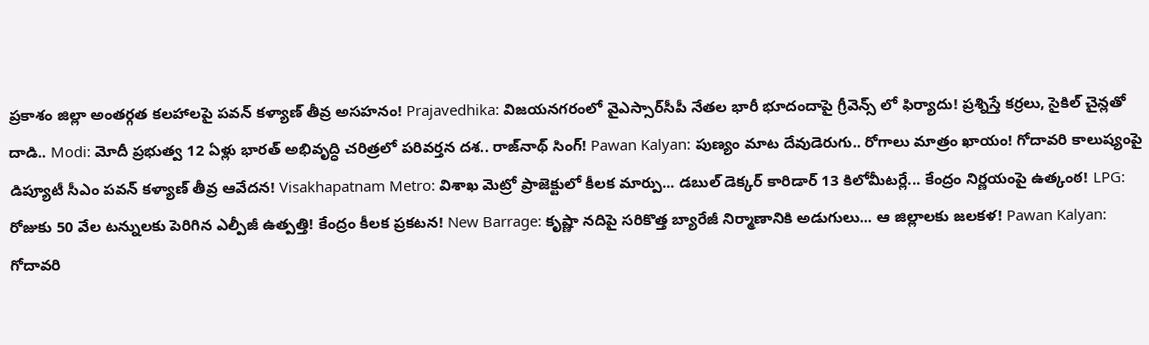ప్రకాశం జిల్లా అంతర్గత కలహాలపై పవన్ కళ్యాణ్ తీవ్ర అసహనం! Prajavedhika: విజయనగరంలో వైఎస్సార్‌సీపీ నేతల భారీ భూదందాపై గ్రీవెన్స్ లో ఫిర్యాదు! ప్రశ్నిస్తే కర్రలు, సైకిల్ చైన్లతో దాడి.. Modi: మోదీ ప్రభుత్వ 12 ఏళ్లు భారత్ అభివృద్ధి చరిత్రలో పరివర్తన దశ.. రాజ్‌నాథ్ సింగ్! Pawan Kalyan: పుణ్యం మాట దేవుడెరుగు.. రోగాలు మాత్రం ఖాయం! గోదావరి కాలుష్యంపై డిప్యూటీ సీఎం పవన్ కళ్యాణ్ తీవ్ర ఆవేదన! Visakhapatnam Metro: విశాఖ మెట్రో ప్రాజెక్టులో కీలక మార్పు... డబుల్‌ డెక్కర్‌ కారిడార్‌ 13 కిలోమీటర్లే... కేంద్రం నిర్ణయంపై ఉత్కంఠ! LPG: రోజుకు 50 వేల టన్నులకు పెరిగిన ఎల్పీజీ ఉత్పత్తి! కేంద్రం కీలక ప్రకటన! New Barrage: కృష్ణా నదిపై సరికొత్త బ్యారేజీ నిర్మాణానికి అడుగులు... ఆ జిల్లాలకు జలకళ! Pawan Kalyan: గోదావరి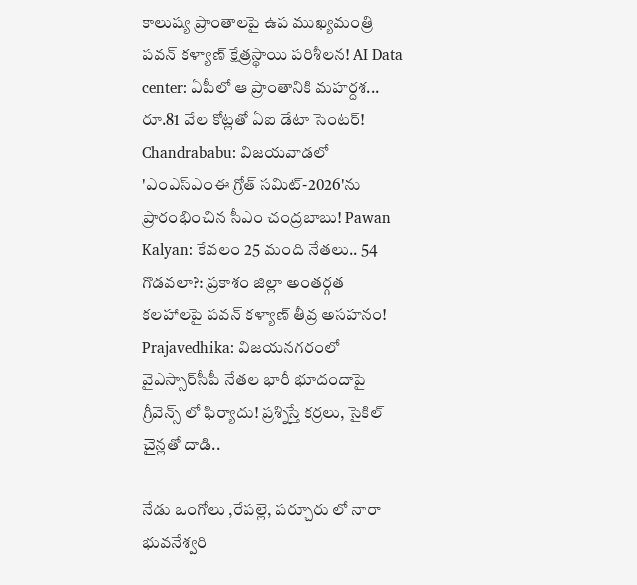కాలుష్య ప్రాంతాలపై ఉప ముఖ్యమంత్రి పవన్ కళ్యాణ్ క్షేత్రస్థాయి పరిశీలన! AI Data center: ఏపీలో ఆ ప్రాంతానికి మహర్దశ... రూ.81 వేల కోట్లతో ఏఐ డేటా సెంటర్! Chandrababu: విజయవాడలో 'ఎంఎస్‌ఎంఈ గ్రోత్ సమిట్-2026'ను ప్రారంభించిన సీఎం చంద్రబాబు! Pawan Kalyan: కేవలం 25 మంది నేతలు.. 54 గొడవలా?: ప్రకాశం జిల్లా అంతర్గత కలహాలపై పవన్ కళ్యాణ్ తీవ్ర అసహనం! Prajavedhika: విజయనగరంలో వైఎస్సార్‌సీపీ నేతల భారీ భూదందాపై గ్రీవెన్స్ లో ఫిర్యాదు! ప్రశ్నిస్తే కర్రలు, సైకిల్ చైన్లతో దాడి..

నేడు ఒంగోలు ,రేపల్లె, పర్చూరు లో నారా భువనేశ్వరి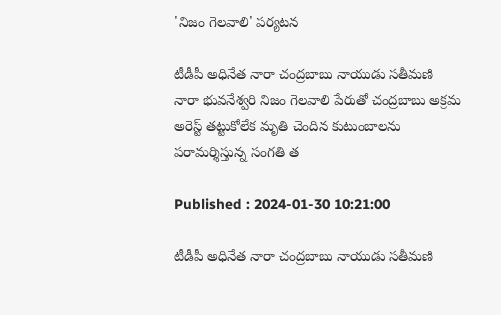'నిజం గెలవాలి' పర్యటన

టీడీపీ అధినేత నారా చంద్రబాబు నాయుడు సతీమణి నారా భువనేశ్వరి నిజం గెలవాలి పేరుతో చంద్రబాబు అక్రమ అరెస్ట్ తట్టుకోలేక మృతి చెందిన కుటుంబాలను పరామర్శిస్తున్న సంగతి త

Published : 2024-01-30 10:21:00

టీడీపీ అధినేత నారా చంద్రబాబు నాయుడు సతీమణి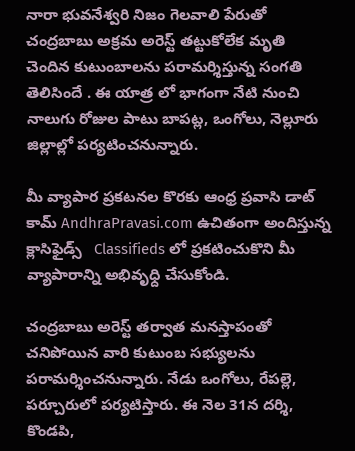నారా భువనేశ్వరి నిజం గెలవాలి పేరుతో చంద్రబాబు అక్రమ అరెస్ట్ తట్టుకోలేక మృతి చెందిన కుటుంబాలను పరామర్శిస్తున్న సంగతి తెలిసిందే . ఈ యాత్ర లో భాగంగా నేటి నుంచి నాలుగు రోజుల పాటు బాపట్ల, ఒంగోలు, నెల్లూరు జిల్లాల్లో పర్యటించనున్నారు.

మీ వ్యాపార ప్రకటనల కొరకు ఆంధ్ర ప్రవాసి డాట్ కామ్ AndhraPravasi.com ఉచితంగా అందిస్తున్న క్లాసిఫైడ్స్   Classifieds లో ప్రకటించుకొని మీ వ్యాపారాన్ని అభివృధ్ది చేసుకోండి.

చంద్రబాబు అరెస్ట్ తర్వాత మనస్తాపంతో చనిపోయిన వారి కుటుంబ సభ్యులను పరామర్శించనున్నారు. నేడు ఒంగోలు, రేపల్లె, పర్చూరులో పర్యటిస్తారు. ఈ నెల 31న దర్శి, కొండపి,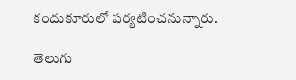కందుకూరులో పర్యటించనున్నారు.

తెలుగు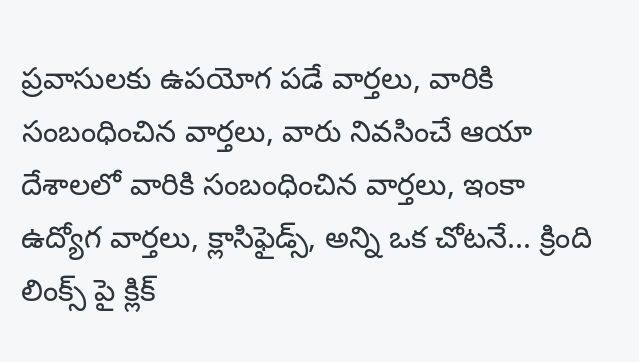ప్రవాసులకు ఉపయోగ పడే వార్తలు, వారికి  సంబంధించిన వార్తలు, వారు నివసించే ఆయా  దేశాలలో వారికి సంబంధించిన వార్తలు, ఇంకా ఉద్యోగ వార్తలు, క్లాసిఫైడ్స్, అన్ని ఒక చోటనే... క్రింది లింక్స్ పై క్లిక్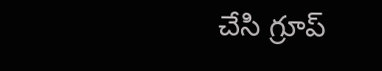చేసి గ్రూప్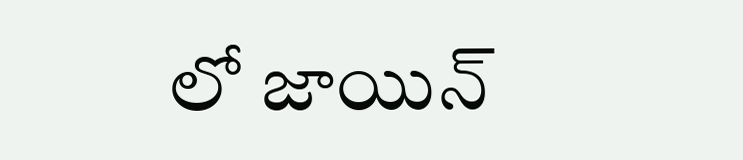లో జాయిన్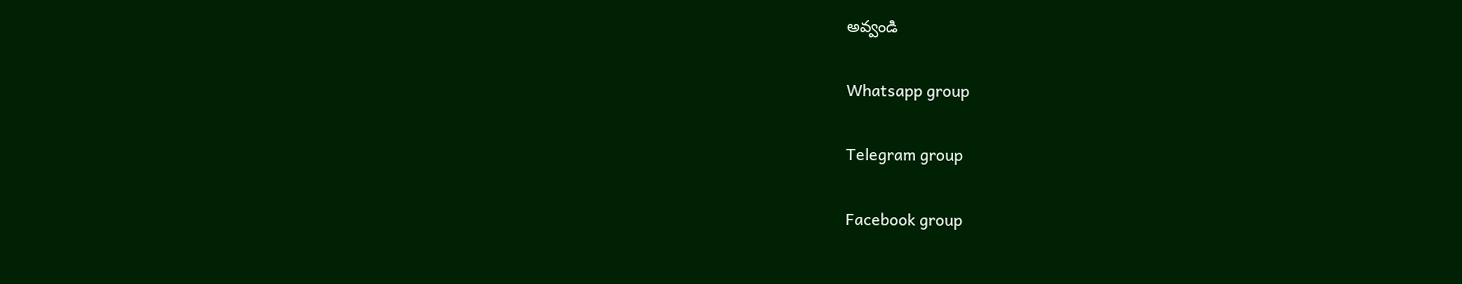అవ్వండి

Whatsapp group

Telegram group

Facebook group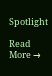Spotlight

Read More →